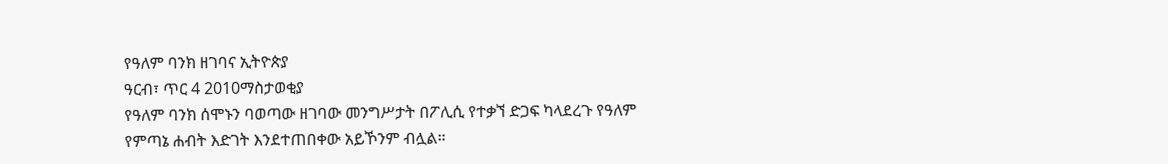የዓለም ባንክ ዘገባና ኢትዮጵያ
ዓርብ፣ ጥር 4 2010ማስታወቂያ
የዓለም ባንክ ሰሞኑን ባወጣው ዘገባው መንግሥታት በፖሊሲ የተቃኘ ድጋፍ ካላደረጉ የዓለም የምጣኔ ሐብት እድገት እንደተጠበቀው አይኾንም ብሏል።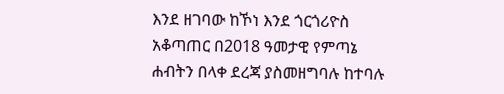እንደ ዘገባው ከኾነ እንደ ጎርጎሪዮስ አቆጣጠር በ2018 ዓመታዊ የምጣኔ ሐብትን በላቀ ደረጃ ያስመዘግባሉ ከተባሉ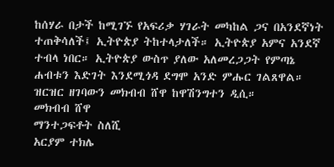ከሰሃራ በታች ከሚገኙ የአፍሪቃ ሃገራት መካከል ጋና በአንደኛነት ተጠቅሳለች፤ ኢትዮጵያ ትከተላታለች። ኢትዮጵያ አምና አንደኛ ተብላ ነበር። ኢትዮጵያ ውስጥ ያለው አለመረጋጋት የምጣኔ ሐብቱን እድገት እንደሚጎዳ ደግሞ አንድ ምሑር ገልጸዋል። ዝርዝር ዘገባውን መክብብ ሸዋ ከዋሽንግተን ዲሲ።
መክብብ ሸዋ
ማንተጋፍቶት ስለሺ
አርያም ተክሌ